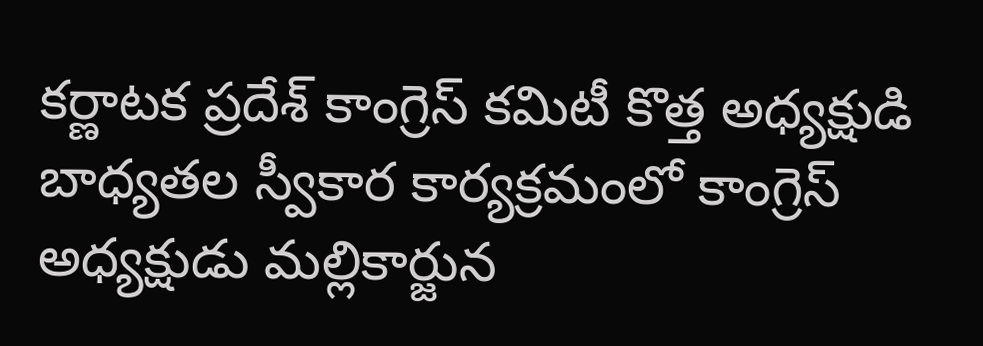కర్ణాటక ప్రదేశ్ కాంగ్రెస్ కమిటీ కొత్త అధ్యక్షుడి బాధ్యతల స్వీకార కార్యక్రమంలో కాంగ్రెస్ అధ్యక్షుడు మల్లికార్జున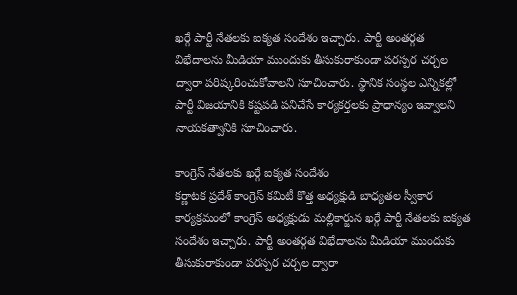ఖర్గే పార్టీ నేతలకు ఐక్యత సందేశం ఇచ్చారు. పార్టీ అంతర్గత విభేదాలను మీడియా ముందుకు తీసుకురాకుండా పరస్పర చర్చల ద్వారా పరిష్కరించుకోవాలని సూచించారు. స్థానిక సంస్థల ఎన్నికల్లో పార్టీ విజయానికి కష్టపడి పనిచేసే కార్యకర్తలకు ప్రాధాన్యం ఇవ్వాలని నాయకత్వానికి సూచించారు.

కాంగ్రెస్ నేతలకు ఖర్గే ఐక్యత సందేశం
కర్ణాటక ప్రదేశ్ కాంగ్రెస్ కమిటీ కొత్త అధ్యక్షుడి బాధ్యతల స్వీకార కార్యక్రమంలో కాంగ్రెస్ అధ్యక్షుడు మల్లికార్జున ఖర్గే పార్టీ నేతలకు ఐక్యత సందేశం ఇచ్చారు. పార్టీ అంతర్గత విభేదాలను మీడియా ముందుకు తీసుకురాకుండా పరస్పర చర్చల ద్వారా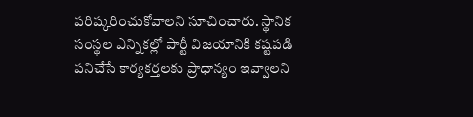పరిష్కరించుకోవాలని సూచించారు. స్థానిక సంస్థల ఎన్నికల్లో పార్టీ విజయానికి కష్టపడి పనిచేసే కార్యకర్తలకు ప్రాధాన్యం ఇవ్వాలని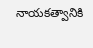నాయకత్వానికి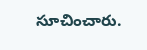సూచించారు.